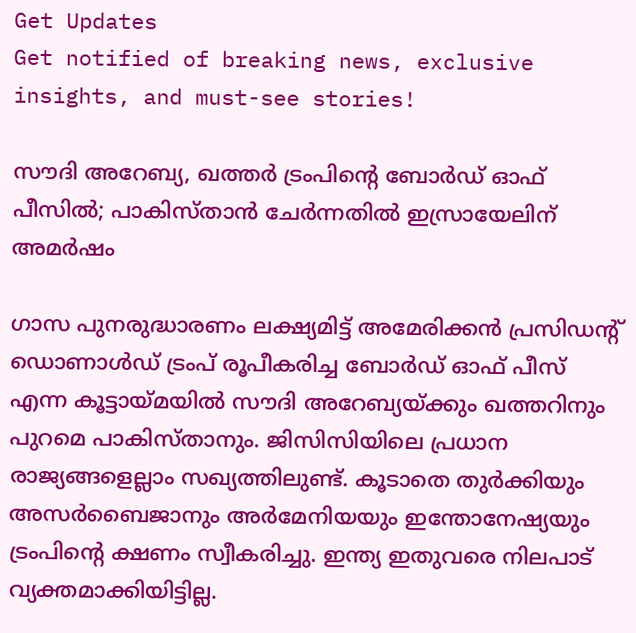Get Updates
Get notified of breaking news, exclusive insights, and must-see stories!

സൗദി അറേബ്യ, ഖത്തര്‍ ട്രംപിന്റെ ബോര്‍ഡ് ഓഫ് പീസില്‍; പാകിസ്താന്‍ ചേര്‍ന്നതില്‍ ഇസ്രായേലിന് അമര്‍ഷം

ഗാസ പുനരുദ്ധാരണം ലക്ഷ്യമിട്ട് അമേരിക്കന്‍ പ്രസിഡന്റ് ഡൊണാള്‍ഡ് ട്രംപ് രൂപീകരിച്ച ബോര്‍ഡ് ഓഫ് പീസ് എന്ന കൂട്ടായ്മയില്‍ സൗദി അറേബ്യയ്ക്കും ഖത്തറിനും പുറമെ പാകിസ്താനും. ജിസിസിയിലെ പ്രധാന രാജ്യങ്ങളെല്ലാം സഖ്യത്തിലുണ്ട്. കൂടാതെ തുര്‍ക്കിയും അസര്‍ബൈജാനും അര്‍മേനിയയും ഇന്തോനേഷ്യയും ട്രംപിന്റെ ക്ഷണം സ്വീകരിച്ചു. ഇന്ത്യ ഇതുവരെ നിലപാട് വ്യക്തമാക്കിയിട്ടില്ല.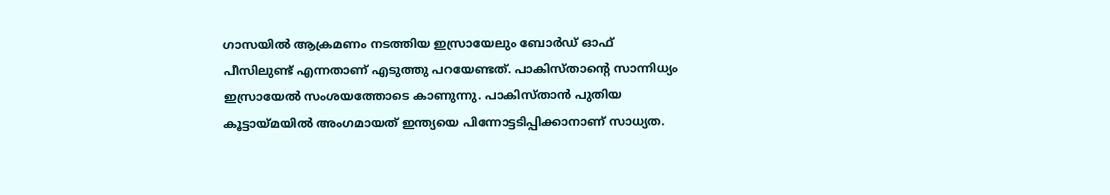ഗാസയില്‍ ആക്രമണം നടത്തിയ ഇസ്രായേലും ബോര്‍ഡ് ഓഫ് പീസിലുണ്ട് എന്നതാണ് എടുത്തു പറയേണ്ടത്. പാകിസ്താന്റെ സാന്നിധ്യം ഇസ്രായേല്‍ സംശയത്തോടെ കാണുന്നു. പാകിസ്താന്‍ പുതിയ കൂട്ടായ്മയില്‍ അംഗമായത് ഇന്ത്യയെ പിന്നോട്ടടിപ്പിക്കാനാണ് സാധ്യത.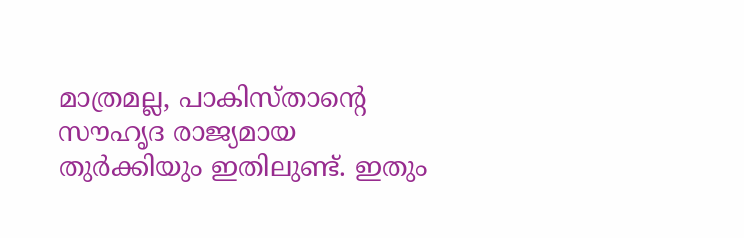മാത്രമല്ല, പാകിസ്താന്റെ സൗഹൃദ രാജ്യമായ തുര്‍ക്കിയും ഇതിലുണ്ട്. ഇതും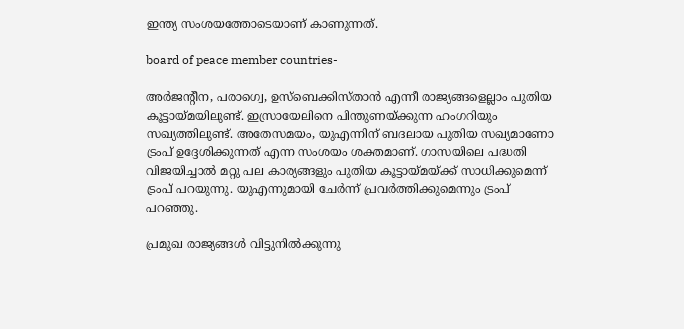ഇന്ത്യ സംശയത്തോടെയാണ് കാണുന്നത്.

board of peace member countries-

അര്‍ജന്റീന, പരാഗ്വെ, ഉസ്‌ബെക്കിസ്താന്‍ എന്നീ രാജ്യങ്ങളെല്ലാം പുതിയ കൂട്ടായ്മയിലുണ്ട്. ഇസ്രായേലിനെ പിന്തുണയ്ക്കുന്ന ഹംഗറിയും സഖ്യത്തിലുണ്ട്. അതേസമയം, യുഎന്നിന് ബദലായ പുതിയ സഖ്യമാണോ ട്രംപ് ഉദ്ദേശിക്കുന്നത് എന്ന സംശയം ശക്തമാണ്. ഗാസയിലെ പദ്ധതി വിജയിച്ചാല്‍ മറ്റു പല കാര്യങ്ങളും പുതിയ കൂട്ടായ്മയ്ക്ക് സാധിക്കുമെന്ന് ട്രംപ് പറയുന്നു. യുഎന്നുമായി ചേര്‍ന്ന് പ്രവര്‍ത്തിക്കുമെന്നും ട്രംപ് പറഞ്ഞു.

പ്രമുഖ രാജ്യങ്ങള്‍ വിട്ടുനില്‍ക്കുന്നു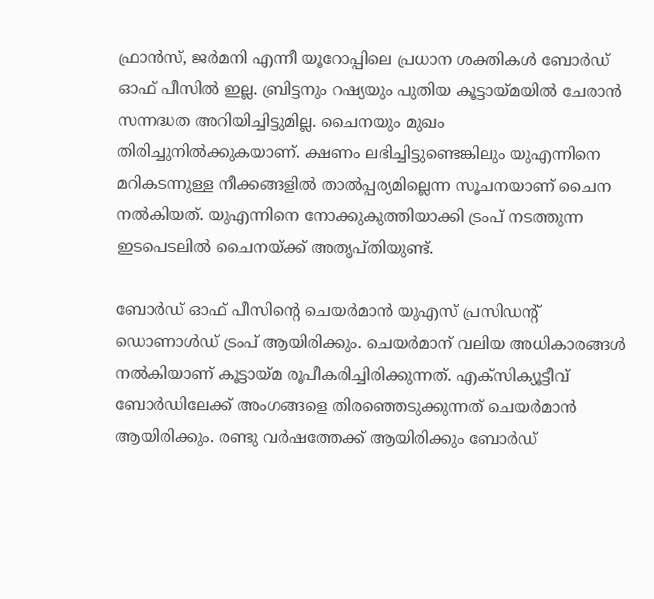ഫ്രാന്‍സ്, ജര്‍മനി എന്നീ യൂറോപ്പിലെ പ്രധാന ശക്തികള്‍ ബോര്‍ഡ് ഓഫ് പീസില്‍ ഇല്ല. ബ്രിട്ടനും റഷ്യയും പുതിയ കൂട്ടായ്മയില്‍ ചേരാന്‍ സന്നദ്ധത അറിയിച്ചിട്ടുമില്ല. ചൈനയും മുഖം തിരിച്ചുനില്‍ക്കുകയാണ്. ക്ഷണം ലഭിച്ചിട്ടുണ്ടെങ്കിലും യുഎന്നിനെ മറികടന്നുള്ള നീക്കങ്ങളില്‍ താല്‍പ്പര്യമില്ലെന്ന സൂചനയാണ് ചൈന നല്‍കിയത്. യുഎന്നിനെ നോക്കുകുത്തിയാക്കി ട്രംപ് നടത്തുന്ന ഇടപെടലില്‍ ചൈനയ്ക്ക് അതൃപ്തിയുണ്ട്.

ബോര്‍ഡ് ഓഫ് പീസിന്റെ ചെയര്‍മാന്‍ യുഎസ് പ്രസിഡന്റ് ഡൊണാള്‍ഡ് ട്രംപ് ആയിരിക്കും. ചെയര്‍മാന് വലിയ അധികാരങ്ങള്‍ നല്‍കിയാണ് കൂട്ടായ്മ രൂപീകരിച്ചിരിക്കുന്നത്. എക്‌സിക്യൂട്ടീവ് ബോര്‍ഡിലേക്ക് അംഗങ്ങളെ തിരഞ്ഞെടുക്കുന്നത് ചെയര്‍മാന്‍ ആയിരിക്കും. രണ്ടു വര്‍ഷത്തേക്ക് ആയിരിക്കും ബോര്‍ഡ്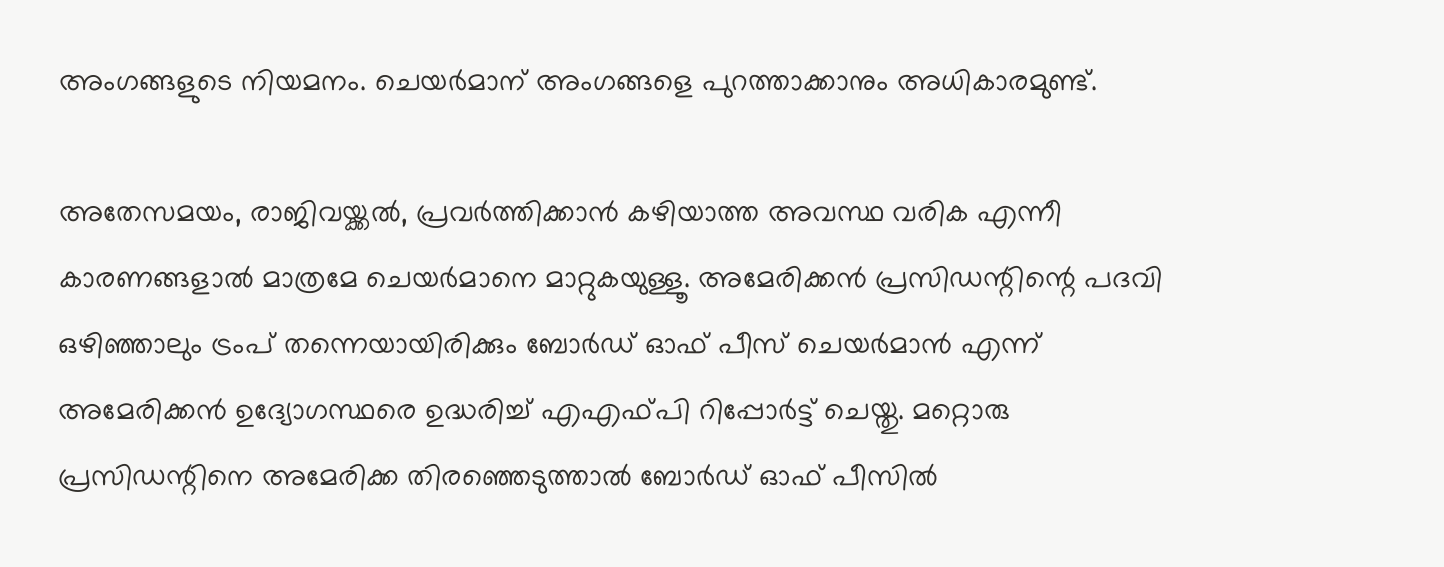അംഗങ്ങളുടെ നിയമനം. ചെയര്‍മാന് അംഗങ്ങളെ പുറത്താക്കാനും അധികാരമുണ്ട്.

അതേസമയം, രാജിവയ്ക്കല്‍, പ്രവര്‍ത്തിക്കാന്‍ കഴിയാത്ത അവസ്ഥ വരിക എന്നീ കാരണങ്ങളാല്‍ മാത്രമേ ചെയര്‍മാനെ മാറ്റുകയുള്ളൂ. അമേരിക്കന്‍ പ്രസിഡന്റിന്റെ പദവി ഒഴിഞ്ഞാലും ട്രംപ് തന്നെയായിരിക്കും ബോര്‍ഡ് ഓഫ് പീസ് ചെയര്‍മാന്‍ എന്ന് അമേരിക്കന്‍ ഉദ്യോഗസ്ഥരെ ഉദ്ധരിച്ച് എഎഫ്പി റിപ്പോര്‍ട്ട് ചെയ്തു. മറ്റൊരു പ്രസിഡന്റിനെ അമേരിക്ക തിരഞ്ഞെടുത്താല്‍ ബോര്‍ഡ് ഓഫ് പീസില്‍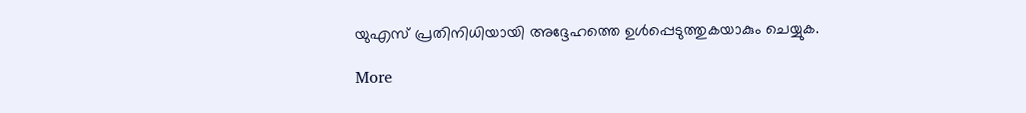യുഎസ് പ്രതിനിധിയായി അദ്ദേഹത്തെ ഉള്‍പ്പെടുത്തുകയാകും ചെയ്യുക.

More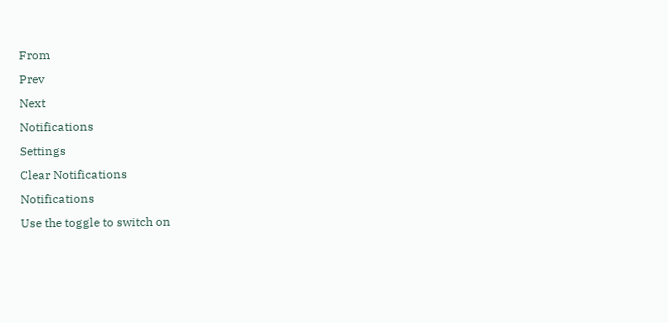From
Prev
Next
Notifications
Settings
Clear Notifications
Notifications
Use the toggle to switch on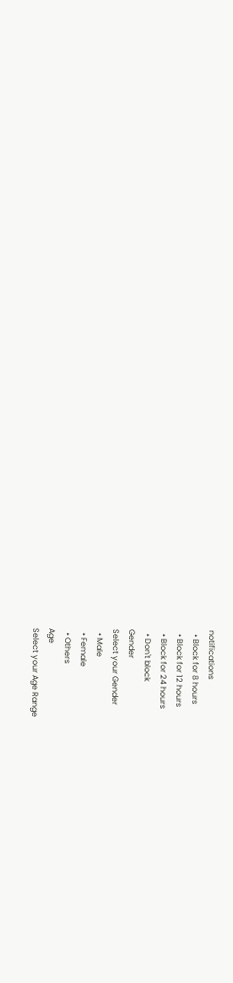notifications
  • Block for 8 hours
  • Block for 12 hours
  • Block for 24 hours
  • Don't block
Gender
Select your Gender
  • Male
  • Female
  • Others
Age
Select your Age Range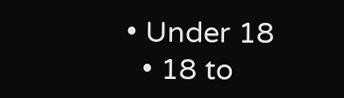• Under 18
  • 18 to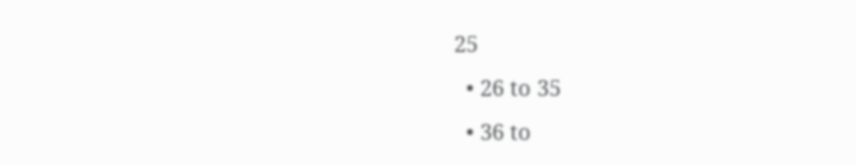25
  • 26 to 35
  • 36 to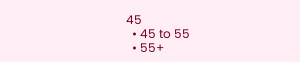45
  • 45 to 55
  • 55+